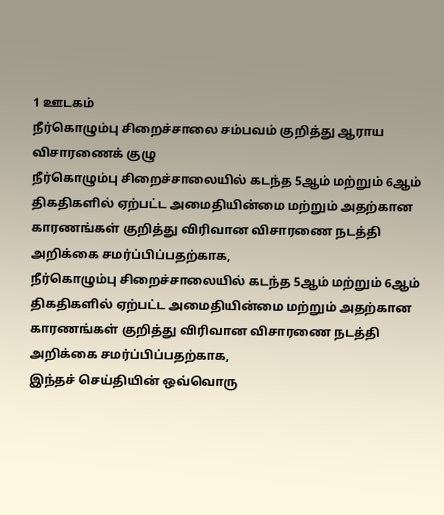1 ஊடகம்
நீர்கொழும்பு சிறைச்சாலை சம்பவம் குறித்து ஆராய விசாரணைக் குழு
நீர்கொழும்பு சிறைச்சாலையில் கடந்த 5ஆம் மற்றும் 6ஆம் திகதிகளில் ஏற்பட்ட அமைதியின்மை மற்றும் அதற்கான காரணங்கள் குறித்து விரிவான விசாரணை நடத்தி அறிக்கை சமர்ப்பிப்பதற்காக,
நீர்கொழும்பு சிறைச்சாலையில் கடந்த 5ஆம் மற்றும் 6ஆம் திகதிகளில் ஏற்பட்ட அமைதியின்மை மற்றும் அதற்கான காரணங்கள் குறித்து விரிவான விசாரணை நடத்தி அறிக்கை சமர்ப்பிப்பதற்காக,
இந்தச் செய்தியின் ஒவ்வொரு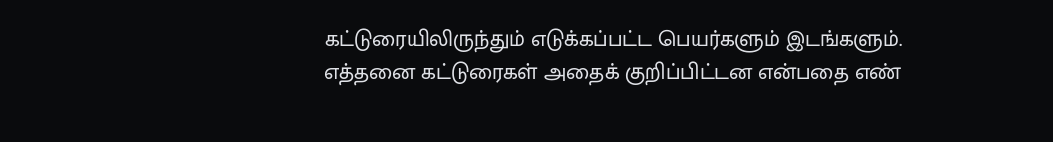கட்டுரையிலிருந்தும் எடுக்கப்பட்ட பெயர்களும் இடங்களும். எத்தனை கட்டுரைகள் அதைக் குறிப்பிட்டன என்பதை எண்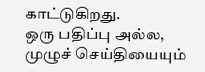காட்டுகிறது.
ஒரு பதிப்பு அல்ல, முழுச் செய்தியையும்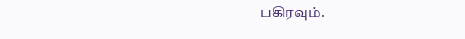பகிரவும்.